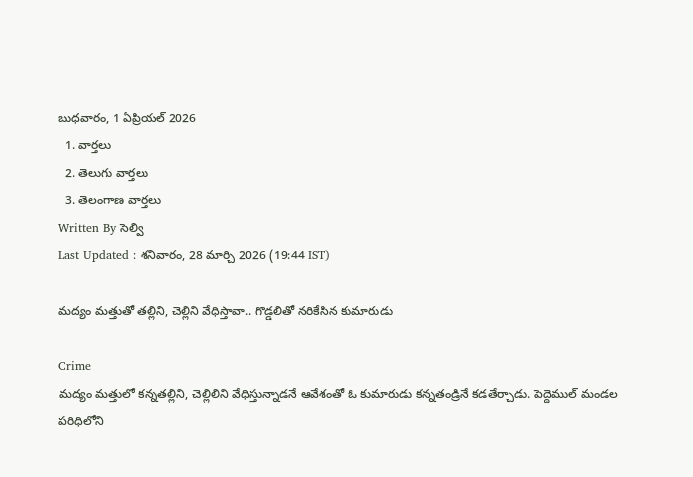బుధవారం, 1 ఏప్రియల్ 2026
  1. వార్తలు
  2. తెలుగు వార్తలు
  3. తెలంగాణ వార్తలు
Written By సెల్వి
Last Updated : శనివారం, 28 మార్చి 2026 (19:44 IST)

మద్యం మత్తుతో తల్లిని, చెల్లిని వేధిస్తావా.. గొడ్డలితో నరికేసిన కుమారుడు

Crime
మద్యం మత్తులో కన్నతల్లిని, చెల్లిలిని వేధిస్తున్నాడనే ఆవేశంతో ఓ కుమారుడు కన్నతండ్రినే కడతేర్చాడు. పెద్దెముల్ మండల పరిధిలోని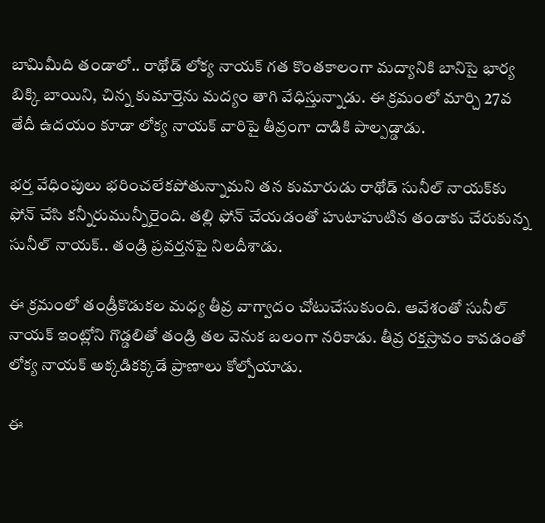బామిమీది తండాలో.. రాథోడ్ లోక్య నాయక్ గత కొంతకాలంగా మద్యానికి బానిసై భార్య బిక్కి బాయిని, చిన్న కుమార్తెను మద్యం తాగి వేధిస్తున్నాడు. ఈ క్రమంలో మార్చి 27వ తేదీ ఉదయం కూడా లోక్య నాయక్ వారిపై తీవ్రంగా దాడికి పాల్పడ్డాడు.

భర్త వేధింపులు భరించలేకపోతున్నామని తన కుమారుడు రాథోడ్ సునీల్ నాయక్‌కు ఫోన్ చేసి కన్నీరుమున్నీరైంది. తల్లి ఫోన్ చేయడంతో హుటాహుటిన తండాకు చేరుకున్న సునీల్ నాయక్.. తండ్రి ప్రవర్తనపై నిలదీశాడు.

ఈ క్రమంలో తండ్రీకొడుకల మధ్య తీవ్ర వాగ్వాదం చోటుచేసుకుంది. ఆవేశంతో సునీల్ నాయక్ ఇంట్లోని గొడ్డలితో తండ్రి తల వెనుక బలంగా నరికాడు. తీవ్ర రక్తస్రావం కావడంతో లోక్య నాయక్ అక్కడికక్కడే ప్రాణాలు కోల్పోయాడు.

ఈ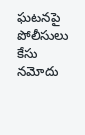ఘటనపై పోలీసులు కేసు నమోదు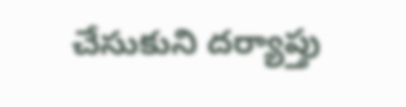చేసుకుని దర్యాప్తు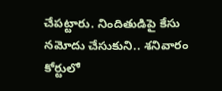చేపట్టారు. నిందితుడిపై కేసు నమోదు చేసుకుని.. శనివారం కోర్టులో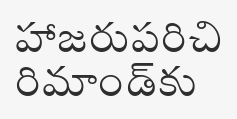హాజరుపరిచి రిమాండ్‌కు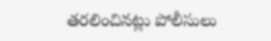తరలించినట్లు పోలీసులు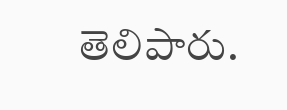తెలిపారు.